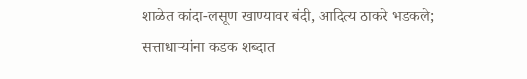शाळेत कांदा-लसूण खाण्यावर बंदी, आदित्य ठाकरे भडकले; सत्ताधाऱ्यांना कडक शब्दात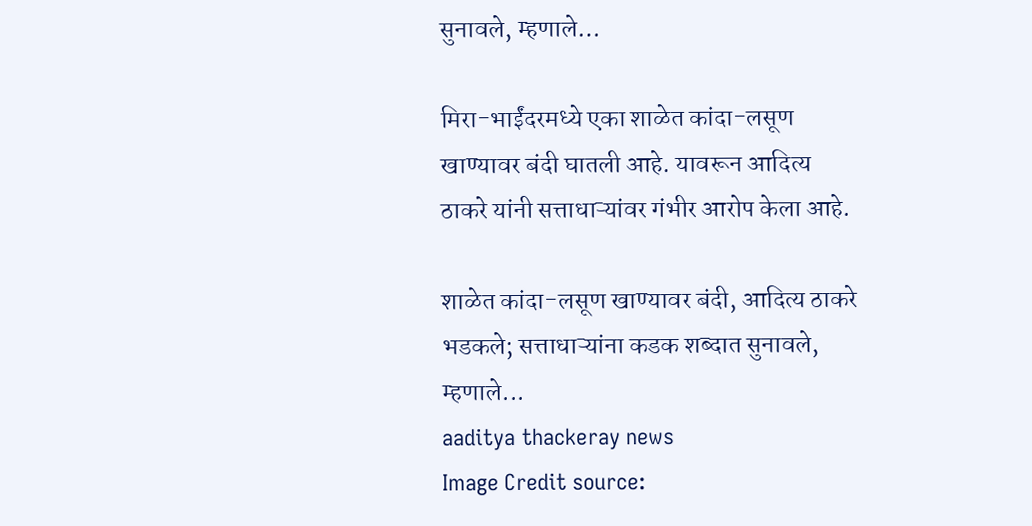सुनावले, म्हणाले…

मिरा-भाईंदरमध्ये एका शाळेत कांदा-लसूण खाण्यावर बंदी घातली आहे. यावरून आदित्य ठाकरे यांनी सत्ताधाऱ्यांवर गंभीर आरोप केला आहे.

शाळेत कांदा-लसूण खाण्यावर बंदी, आदित्य ठाकरे भडकले; सत्ताधाऱ्यांना कडक शब्दात सुनावले, म्हणाले...
aaditya thackeray news
Image Credit source: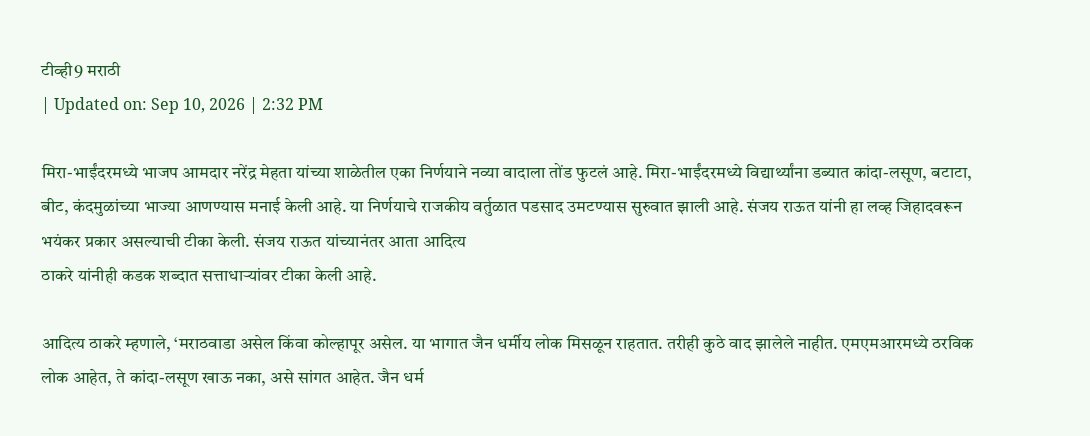टीव्ही9 मराठी
| Updated on: Sep 10, 2026 | 2:32 PM

मिरा-भाईंदरमध्ये भाजप आमदार नरेंद्र मेहता यांच्या शाळेतील एका निर्णयाने नव्या वादाला तोंड फुटलं आहे. मिरा-भाईंदरमध्ये विद्यार्थ्यांना डब्यात कांदा-लसूण, बटाटा, बीट, कंदमुळांच्या भाज्या आणण्यास मनाई केली आहे. या निर्णयाचे राजकीय वर्तुळात पडसाद उमटण्यास सुरुवात झाली आहे. संजय राऊत यांनी हा लव्ह जिहादवरून भयंकर प्रकार असल्याची टीका केली. संजय राऊत यांच्यानंतर आता आदित्य
ठाकरे यांनीही कडक शब्दात सत्ताधाऱ्यांवर टीका केली आहे.

आदित्य ठाकरे म्हणाले, ‘मराठवाडा असेल किंवा कोल्हापूर असेल. या भागात जैन धर्मीय लोक मिसळून राहतात. तरीही कुठे वाद झालेले नाहीत. एमएमआरमध्ये ठरविक लोक आहेत, ते कांदा-लसूण खाऊ नका, असे सांगत आहेत. जैन धर्म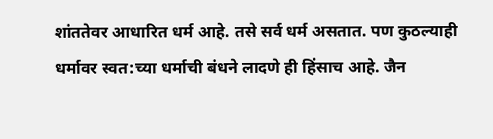शांततेवर आधारित धर्म आहे. तसे सर्व धर्म असतात. पण कुठल्याही धर्मावर स्वत:च्या धर्माची बंधने लादणे ही हिंसाच आहे. जैन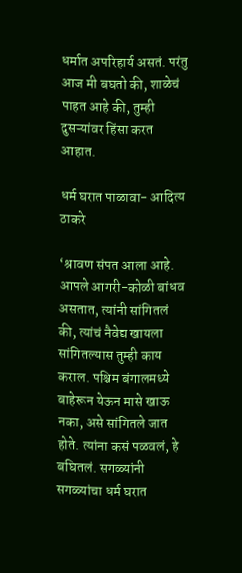धर्मात अपरिहार्य असतं. परंतु आज मी बघतो की, शाळेचं पाहत आहे की, तुम्ही दुसऱ्यांवर हिंसा करत आहात.

धर्म घरात पाळावा- आदित्य ठाकरे

‘श्रावण संपत आला आहे. आपले आगरी-कोळी बांधव असतात, त्यांनी सांगितलं की, त्यांचं नैवेद्य खायला सांगितल्यास तुम्ही काय कराल. पश्चिम बंगालमध्ये बाहेरून येऊन मासे खाऊ नका, असे सांगितले जात होते. त्यांना कसं पळवलं, हे बघितलं. सगळ्यांनी सगळ्यांचा धर्म घरात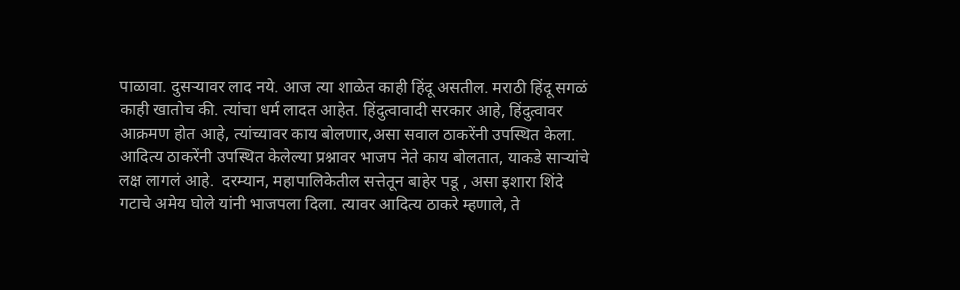पाळावा. दुसऱ्यावर लाद नये. आज त्या शाळेत काही हिंदू असतील. मराठी हिंदू सगळं काही खातोच की. त्यांचा धर्म लादत आहेत. हिंदुत्वावादी सरकार आहे, हिंदुत्वावर आक्रमण होत आहे, त्यांच्यावर काय बोलणार,असा सवाल ठाकरेंनी उपस्थित केला. आदित्य ठाकरेंनी उपस्थित केलेल्या प्रश्नावर भाजप नेते काय बोलतात, याकडे साऱ्यांचे लक्ष लागलं आहे.  दरम्यान, महापालिकेतील सत्तेतून बाहेर पडू , असा इशारा शिंदे गटाचे अमेय घोले यांनी भाजपला दिला. त्यावर आदित्य ठाकरे म्हणाले, ते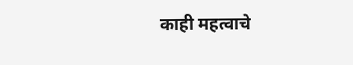काही महत्वाचे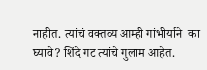नाहीत. त्यांचं वक्तव्य आम्ही गांभीर्याने  का घ्यावे? शिंदे गट त्यांचे गुलाम आहेत.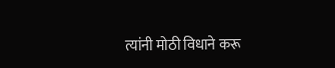त्यांनी मोठी विधाने करू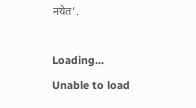नयेत’.

Loading...
Unable to load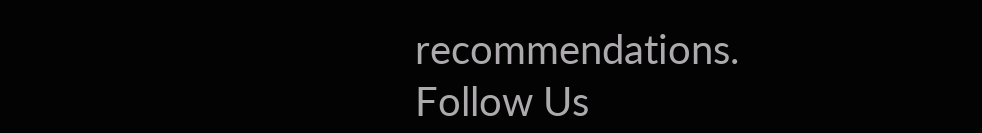recommendations.
Follow Us